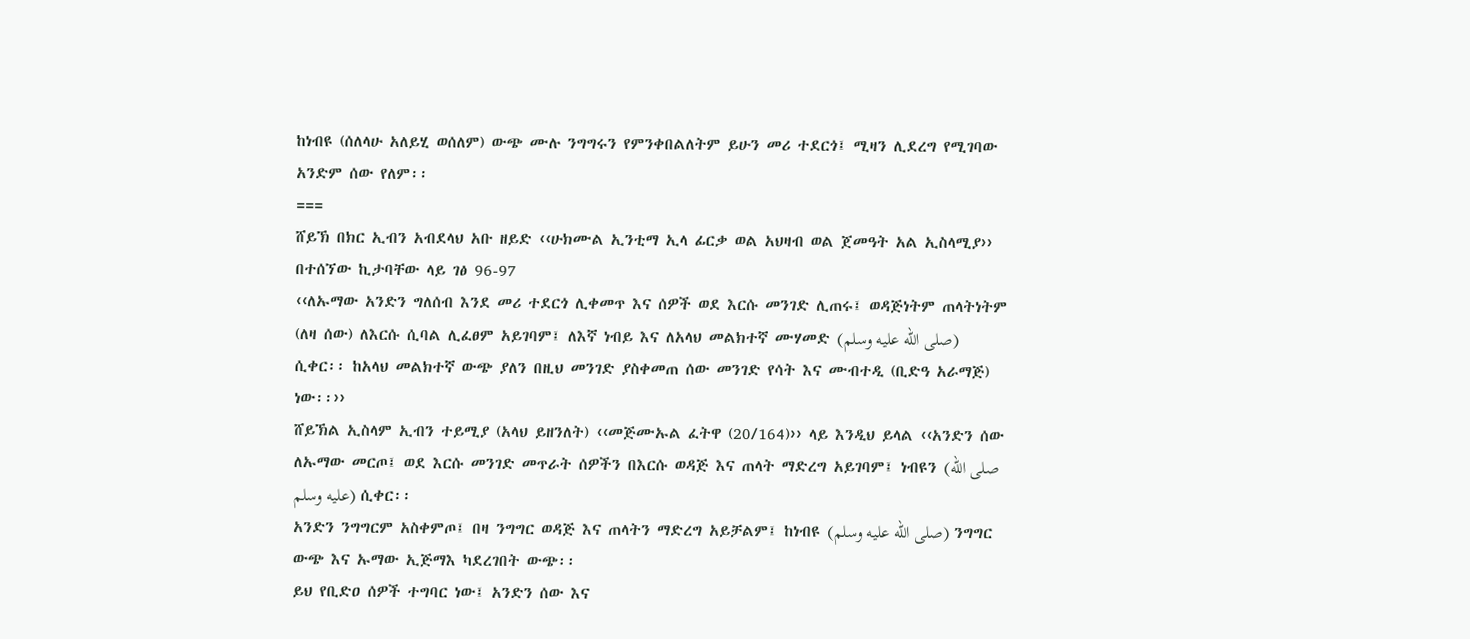ከነብዩ (ሰለላሁ አለይሂ ወሰለም) ውጭ ሙሉ ንግግሩን የምንቀበልለትም ይሁን መሪ ተደርጎ፤ ሚዛን ሊደረግ የሚገባው አንድም ሰው የለም፡፡
===
ሸይኽ በክር ኢብን አብደላህ አቡ ዘይድ ‹‹ሁክሙል ኢንቲማ ኢላ ፊርቃ ወል አህዛብ ወል ጀመዓት አል ኢስላሚያ›› በተሰኘው ኪታባቸው ላይ ገፅ 96-97
‹‹ለኡማው አንድን ግለሰብ እንደ መሪ ተደርጎ ሊቀመጥ እና ሰዎች ወደ እርሱ መንገድ ሊጠሩ፤ ወዳጅነትም ጠላትነትም (ለዛ ሰው) ለእርሱ ሲባል ሊፈፀም አይገባም፤ ለእኛ ነብይ እና ለአላህ መልክተኛ ሙሃመድ (صلى الله عليه وسلم) ሲቀር፡፡ ከአላህ መልክተኛ ውጭ ያለን በዚህ መንገድ ያስቀመጠ ሰው መንገድ የሳት እና ሙብተዲ (ቢድዓ አራማጅ) ነው፡፡››
ሸይኽል ኢስላም ኢብን ተይሚያ (አላህ ይዘንለት) ‹‹መጅሙኡል ፈትዋ (20/164)›› ላይ እንዲህ ይላል ‹‹አንድን ሰው ለኡማው መርጦ፤ ወደ እርሱ መንገድ መጥራት ሰዎችን በእርሱ ወዳጅ እና ጠላት ማድረግ አይገባም፤ ነብዩን (صلى الله عليه وسلم) ሲቀር፡፡
አንድን ንግግርም አስቀምጦ፤ በዛ ንግግር ወዳጅ እና ጠላትን ማድረግ አይቻልም፤ ከነብዩ (صلى الله عليه وسلم) ንግግር ውጭ እና ኡማው ኢጅማእ ካደረገበት ውጭ፡፡
ይህ የቢድዐ ሰዎች ተግባር ነው፤ አንድን ሰው እና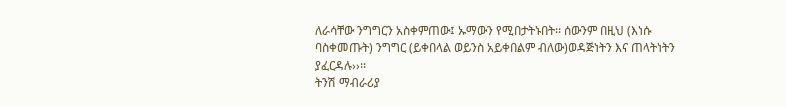ለራሳቸው ንግግርን አስቀምጠው፤ ኡማውን የሚበታትኑበት፡፡ ሰውንም በዚህ (እነሱ ባስቀመጡት) ንግግር (ይቀበላል ወይንስ አይቀበልም ብለው)ወዳጅነትን እና ጠላትነትን ያፈርዳሉ››፡፡
ትንሽ ማብራሪያ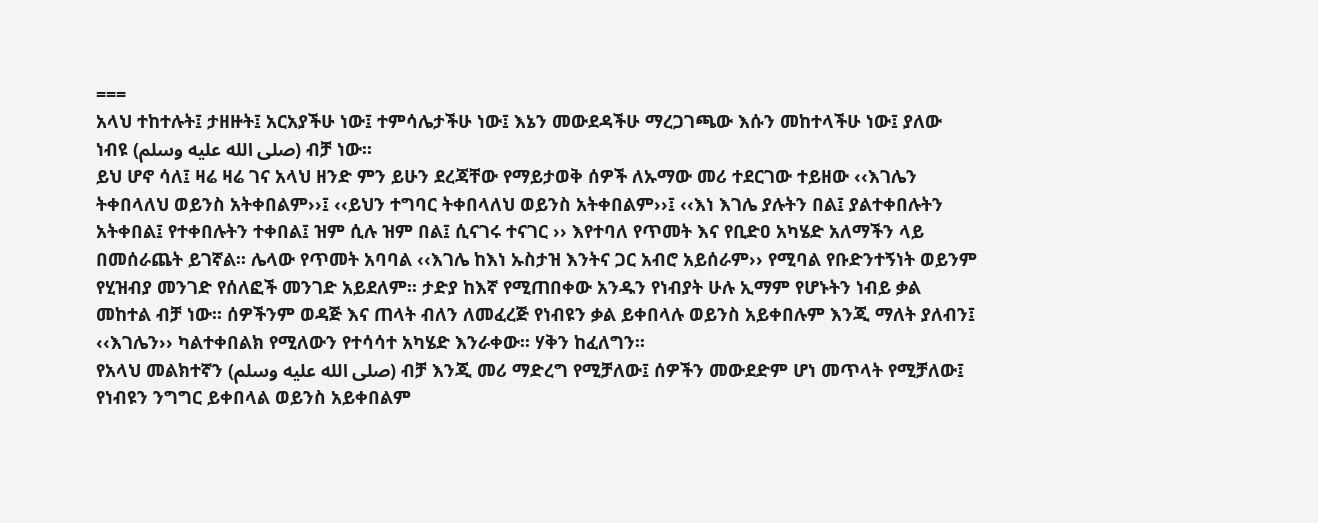===
አላህ ተከተሉት፤ ታዘዙት፤ አርአያችሁ ነው፤ ተምሳሌታችሁ ነው፤ እኔን መውደዳችሁ ማረጋገጫው እሱን መከተላችሁ ነው፤ ያለው ነብዩ (صلى الله عليه وسلم) ብቻ ነው፡፡
ይህ ሆኖ ሳለ፤ ዛሬ ዛሬ ገና አላህ ዘንድ ምን ይሁን ደረጃቸው የማይታወቅ ሰዎች ለኡማው መሪ ተደርገው ተይዘው ‹‹እገሌን ትቀበላለህ ወይንስ አትቀበልም››፤ ‹‹ይህን ተግባር ትቀበላለህ ወይንስ አትቀበልም››፤ ‹‹እነ እገሌ ያሉትን በል፤ ያልተቀበሉትን አትቀበል፤ የተቀበሉትን ተቀበል፤ ዝም ሲሉ ዝም በል፤ ሲናገሩ ተናገር ›› እየተባለ የጥመት እና የቢድዐ አካሄድ አለማችን ላይ በመሰራጨት ይገኛል፡፡ ሌላው የጥመት አባባል ‹‹እገሌ ከእነ ኡስታዝ እንትና ጋር አብሮ አይሰራም›› የሚባል የቡድንተኝነት ወይንም የሂዝብያ መንገድ የሰለፎች መንገድ አይደለም፡፡ ታድያ ከእኛ የሚጠበቀው አንዱን የነብያት ሁሉ ኢማም የሆኑትን ነብይ ቃል መከተል ብቻ ነው፡፡ ሰዎችንም ወዳጅ እና ጠላት ብለን ለመፈረጅ የነብዩን ቃል ይቀበላሉ ወይንስ አይቀበሉም እንጂ ማለት ያለብን፤ ‹‹እገሌን›› ካልተቀበልክ የሚለውን የተሳሳተ አካሄድ እንራቀው፡፡ ሃቅን ከፈለግን፡፡
የአላህ መልክተኛን (صلى الله عليه وسلم) ብቻ እንጂ መሪ ማድረግ የሚቻለው፤ ሰዎችን መውደድም ሆነ መጥላት የሚቻለው፤ የነብዩን ንግግር ይቀበላል ወይንስ አይቀበልም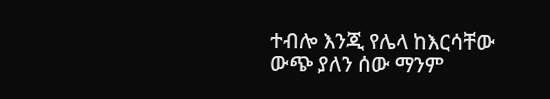ተብሎ እንጂ የሌላ ከእርሳቸው ውጭ ያለን ሰው ማንም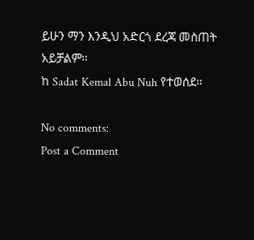ይሁን ማን እንዲህ አድርጎ ደረጃ መስጠት አይቻልም፡፡
ከ Sadat Kemal Abu Nuh የተወሰደ።

No comments:
Post a Comment